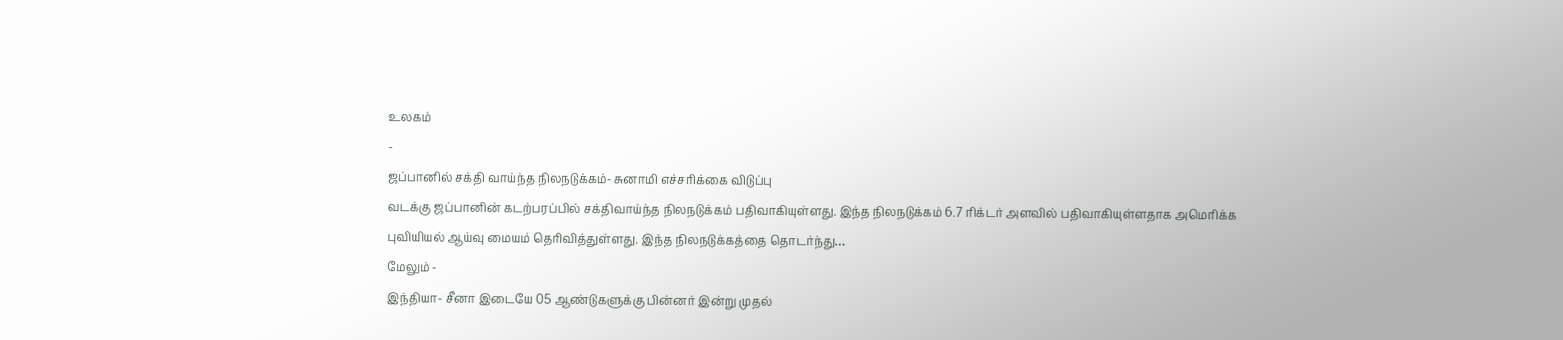உலகம்
-
ஜப்பானில் சக்தி வாய்ந்த நிலநடுக்கம்- சுனாமி எச்சரிக்கை விடுப்பு
வடக்கு ஜப்பானின் கடற்பரப்பில் சக்திவாய்ந்த நிலநடுக்கம் பதிவாகியுள்ளது. இந்த நிலநடுக்கம் 6.7 ரிக்டர் அளவில் பதிவாகியுள்ளதாக அமெரிக்க புவியியல் ஆய்வு மையம் தெரிவித்துள்ளது. இந்த நிலநடுக்கத்தை தொடர்ந்து…
மேலும் -
இந்தியா- சீனா இடையே 05 ஆண்டுகளுக்கு பின்னர் இன்று முதல்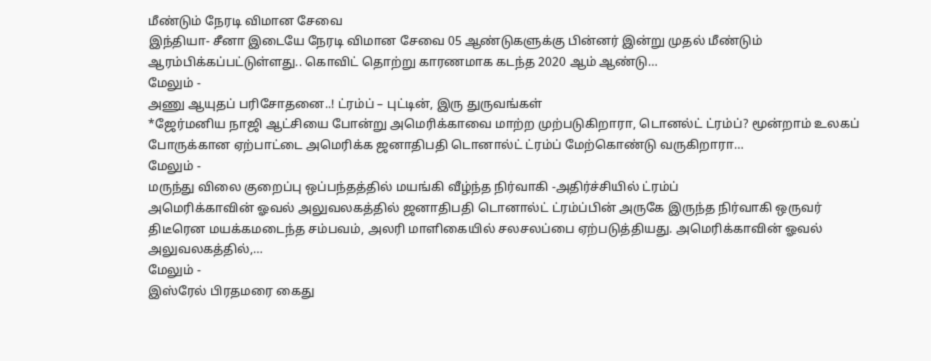மீண்டும் நேரடி விமான சேவை
இந்தியா- சீனா இடையே நேரடி விமான சேவை 05 ஆண்டுகளுக்கு பின்னர் இன்று முதல் மீண்டும் ஆரம்பிக்கப்பட்டுள்ளது.. கொவிட் தொற்று காரணமாக கடந்த 2020 ஆம் ஆண்டு…
மேலும் -
அணு ஆயுதப் பரிசோதனை..! ட்ரம்ப் – புட்டின், இரு துருவங்கள்
*ஜேர்மனிய நாஜி ஆட்சியை போன்று அமெரிக்காவை மாற்ற முற்படுகிறாரா, டொனல்ட் ட்ரம்ப்? மூன்றாம் உலகப் போருக்கான ஏற்பாட்டை அமெரிக்க ஜனாதிபதி டொனால்ட் ட்ரம்ப் மேற்கொண்டு வருகிறாரா…
மேலும் -
மருந்து விலை குறைப்பு ஒப்பந்தத்தில் மயங்கி வீழ்ந்த நிர்வாகி -அதிர்ச்சியில் ட்ரம்ப்
அமெரிக்காவின் ஓவல் அலுவலகத்தில் ஜனாதிபதி டொனால்ட் ட்ரம்ப்பின் அருகே இருந்த நிர்வாகி ஒருவர் திடீரென மயக்கமடைந்த சம்பவம், அலரி மாளிகையில் சலசலப்பை ஏற்படுத்தியது. அமெரிக்காவின் ஓவல் அலுவலகத்தில்,…
மேலும் -
இஸ்ரேல் பிரதமரை கைது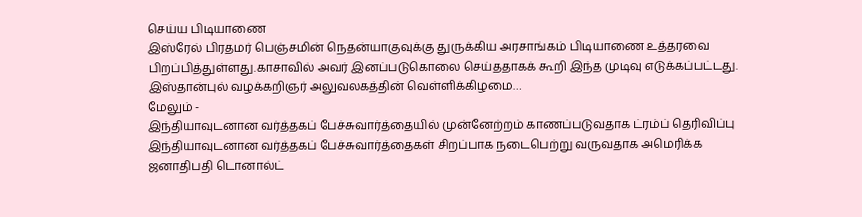செய்ய பிடியாணை
இஸ்ரேல் பிரதமர் பெஞ்சமின் நெதன்யாகுவுக்கு துருக்கிய அரசாங்கம் பிடியாணை உத்தரவை பிறப்பித்துள்ளது.காசாவில் அவர் இனப்படுகொலை செய்ததாகக் கூறி இந்த முடிவு எடுக்கப்பட்டது. இஸ்தான்புல் வழக்கறிஞர் அலுவலகத்தின் வெள்ளிக்கிழமை…
மேலும் -
இந்தியாவுடனான வர்த்தகப் பேச்சுவார்த்தையில் முன்னேற்றம் காணப்படுவதாக ட்ரம்ப் தெரிவிப்பு
இந்தியாவுடனான வர்த்தகப் பேச்சுவார்த்தைகள் சிறப்பாக நடைபெற்று வருவதாக அமெரிக்க ஜனாதிபதி டொனால்ட்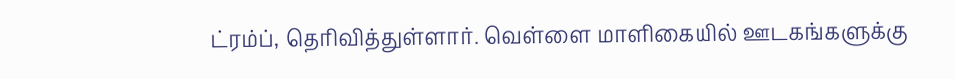ட்ரம்ப், தெரிவித்துள்ளார். வெள்ளை மாளிகையில் ஊடகங்களுக்கு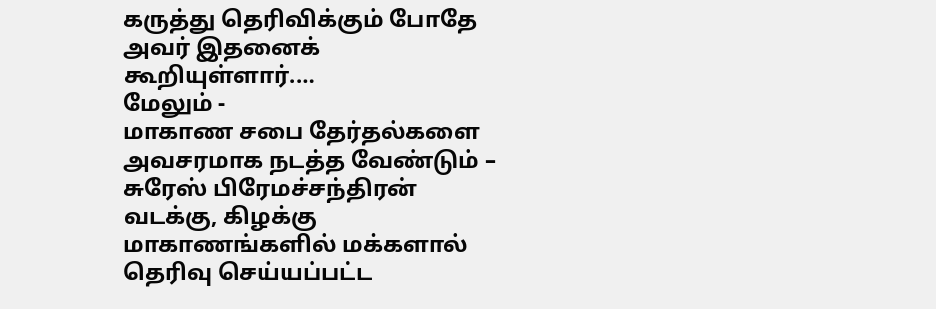கருத்து தெரிவிக்கும் போதே அவர் இதனைக் கூறியுள்ளார்.…
மேலும் -
மாகாண சபை தேர்தல்களை அவசரமாக நடத்த வேண்டும் – சுரேஸ் பிரேமச்சந்திரன்
வடக்கு, கிழக்கு மாகாணங்களில் மக்களால் தெரிவு செய்யப்பட்ட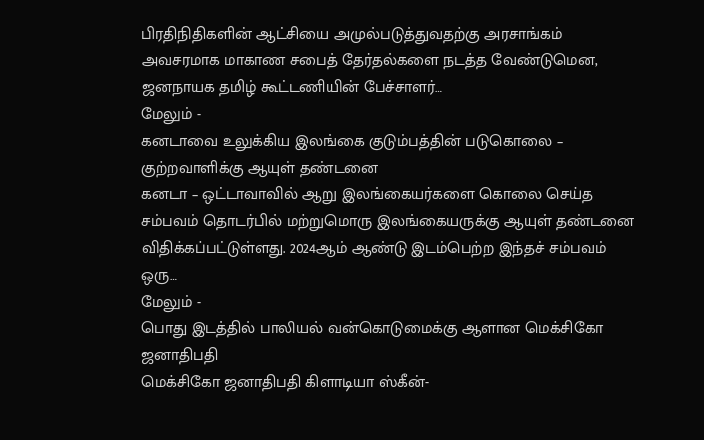பிரதிநிதிகளின் ஆட்சியை அமுல்படுத்துவதற்கு அரசாங்கம் அவசரமாக மாகாண சபைத் தேர்தல்களை நடத்த வேண்டுமென, ஜனநாயக தமிழ் கூட்டணியின் பேச்சாளர்…
மேலும் -
கனடாவை உலுக்கிய இலங்கை குடும்பத்தின் படுகொலை – குற்றவாளிக்கு ஆயுள் தண்டனை
கனடா – ஒட்டாவாவில் ஆறு இலங்கையர்களை கொலை செய்த சம்பவம் தொடர்பில் மற்றுமொரு இலங்கையருக்கு ஆயுள் தண்டனை விதிக்கப்பட்டுள்ளது. 2024ஆம் ஆண்டு இடம்பெற்ற இந்தச் சம்பவம் ஒரு…
மேலும் -
பொது இடத்தில் பாலியல் வன்கொடுமைக்கு ஆளான மெக்சிகோ ஜனாதிபதி
மெக்சிகோ ஜனாதிபதி கிளாடியா ஸ்கீன்-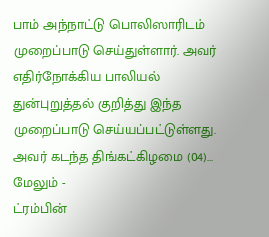பாம் அந்நாட்டு பொலிஸாரிடம் முறைப்பாடு செய்துள்ளார். அவர் எதிர்நோக்கிய பாலியல் துன்புறுத்தல் குறித்து இந்த முறைப்பாடு செய்யப்பட்டுள்ளது. அவர் கடந்த திங்கட்கிழமை (04)…
மேலும் -
ட்ரம்பின்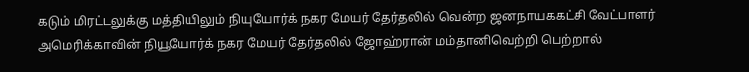கடும் மிரட்டலுக்கு மத்தியிலும் நியுயோர்க் நகர மேயர் தேர்தலில் வென்ற ஜனநாயககட்சி வேட்பாளர்
அமெரிக்காவின் நியூயோர்க் நகர மேயர் தேர்தலில் ஜோஹ்ரான் மம்தானிவெற்றி பெற்றால்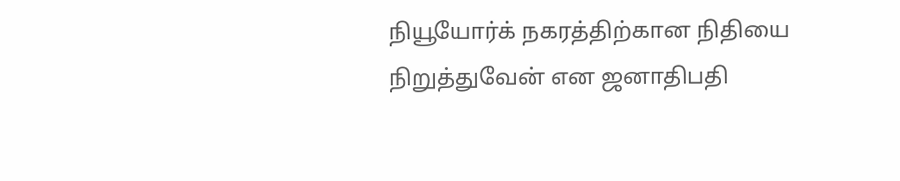நியூயோர்க் நகரத்திற்கான நிதியை நிறுத்துவேன் என ஜனாதிபதி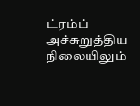ட்ரம்ப் அச்சுறுத்திய நிலையிலும்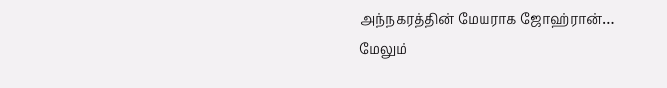அந்நகரத்தின் மேயராக ஜோஹ்ரான்…
மேலும்